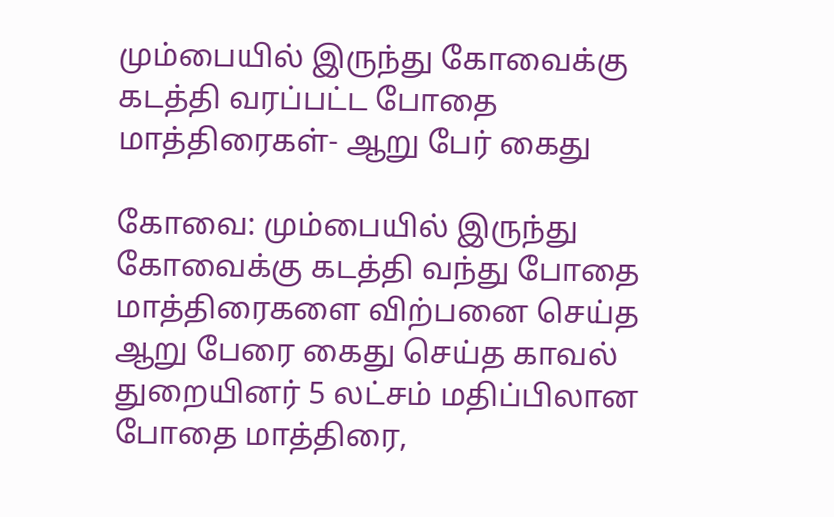மும்பையில் இருந்து கோவைக்கு கடத்தி வரப்பட்ட போதை மாத்திரைகள்- ஆறு பேர் கைது

கோவை: மும்பையில் இருந்து கோவைக்கு கடத்தி வந்து போதை மாத்திரைகளை விற்பனை செய்த ஆறு பேரை கைது செய்த காவல் துறையினர் 5 லட்சம் மதிப்பிலான போதை மாத்திரை,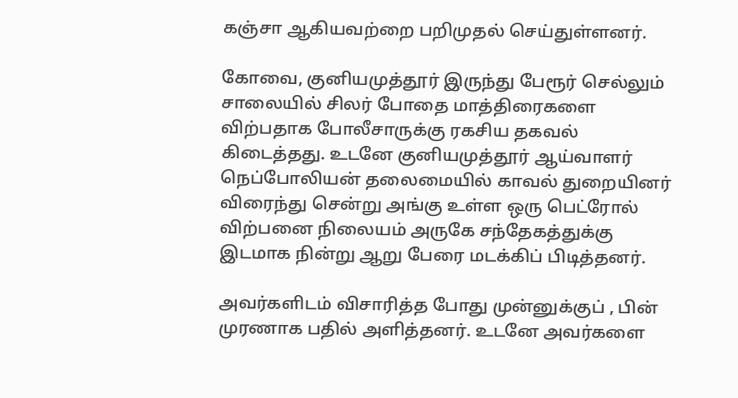கஞ்சா ஆகியவற்றை பறிமுதல் செய்துள்ளனர்.

கோவை, குனியமுத்தூர் இருந்து பேரூர் செல்லும் சாலையில் சிலர் போதை மாத்திரைகளை விற்பதாக போலீசாருக்கு ரகசிய தகவல் கிடைத்தது. உடனே குனியமுத்தூர் ஆய்வாளர் நெப்போலியன் தலைமையில் காவல் துறையினர் விரைந்து சென்று அங்கு உள்ள ஒரு பெட்ரோல் விற்பனை நிலையம் அருகே சந்தேகத்துக்கு இடமாக நின்று ஆறு பேரை மடக்கிப் பிடித்தனர்.

அவர்களிடம் விசாரித்த போது முன்னுக்குப் , பின் முரணாக பதில் அளித்தனர். உடனே அவர்களை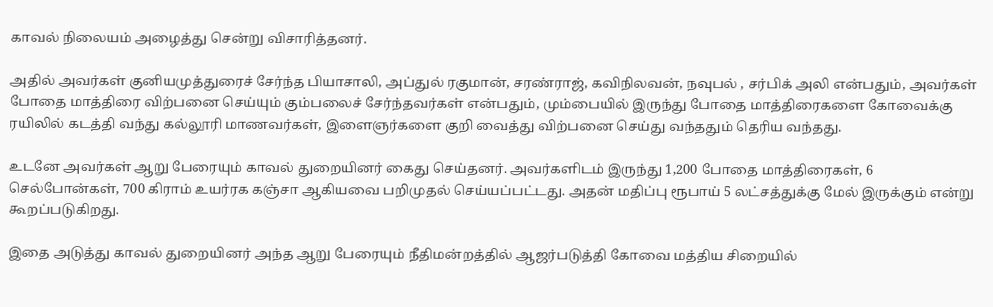காவல் நிலையம் அழைத்து சென்று விசாரித்தனர்.

அதில் அவர்கள் குனியமுத்துரைச் சேர்ந்த பியாசாலி, அப்துல் ரகுமான், சரண்ராஜ், கவிநிலவன், நவுபல் , சர்பிக் அலி என்பதும், அவர்கள் போதை மாத்திரை விற்பனை செய்யும் கும்பலைச் சேர்ந்தவர்கள் என்பதும், மும்பையில் இருந்து போதை மாத்திரைகளை கோவைக்கு ரயிலில் கடத்தி வந்து கல்லூரி மாணவர்கள், இளைஞர்களை குறி வைத்து விற்பனை செய்து வந்ததும் தெரிய வந்தது.

உடனே அவர்கள் ஆறு பேரையும் காவல் துறையினர் கைது செய்தனர். அவர்களிடம் இருந்து 1,200 போதை மாத்திரைகள், 6 செல்போன்கள், 700 கிராம் உயர்ரக கஞ்சா ஆகியவை பறிமுதல் செய்யப்பட்டது. அதன் மதிப்பு ரூபாய் 5 லட்சத்துக்கு மேல் இருக்கும் என்று கூறப்படுகிறது.

இதை அடுத்து காவல் துறையினர் அந்த ஆறு பேரையும் நீதிமன்றத்தில் ஆஜர்படுத்தி கோவை மத்திய சிறையில்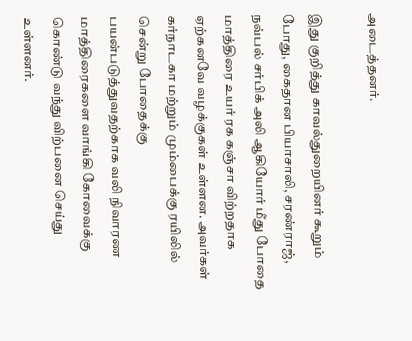அடைத்தனர்.

இது குறித்து காவல்துறையினர் கூறும் போது, கைதான பியாசாலி, சரண்ராஜ், நவ்பல் சர்பிக் அலி ஆகியோர் மீது போதை மாத்திரை உயர் ரக கஞ்சா விற்றதாக ஏற்கனவே வழக்குகள் உள்ளன. அவர்கள் கர்நாடகா மற்றும் மும்பைக்கு ரயிலில் சென்று போதைக்கு பயன்படுத்துவதற்காக வலி நிவாரண மாத்திரைகளை வாங்கி கோவைக்கு கொண்டு வந்து விற்பனை செய்து உள்ளனர்.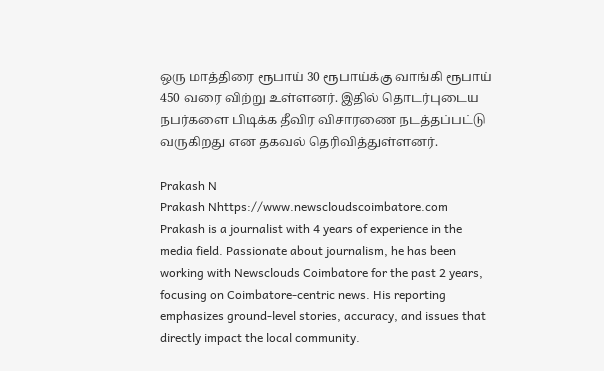ஒரு மாத்திரை ரூபாய் 30 ரூபாய்க்கு வாங்கி ரூபாய் 450 வரை விற்று உள்ளனர். இதில் தொடர்புடைய நபர்களை பிடிக்க தீவிர விசாரணை நடத்தப்பட்டு வருகிறது என தகவல் தெரிவித்துள்ளனர்.

Prakash N
Prakash Nhttps://www.newscloudscoimbatore.com
Prakash is a journalist with 4 years of experience in the media field. Passionate about journalism, he has been working with Newsclouds Coimbatore for the past 2 years, focusing on Coimbatore-centric news. His reporting emphasizes ground-level stories, accuracy, and issues that directly impact the local community.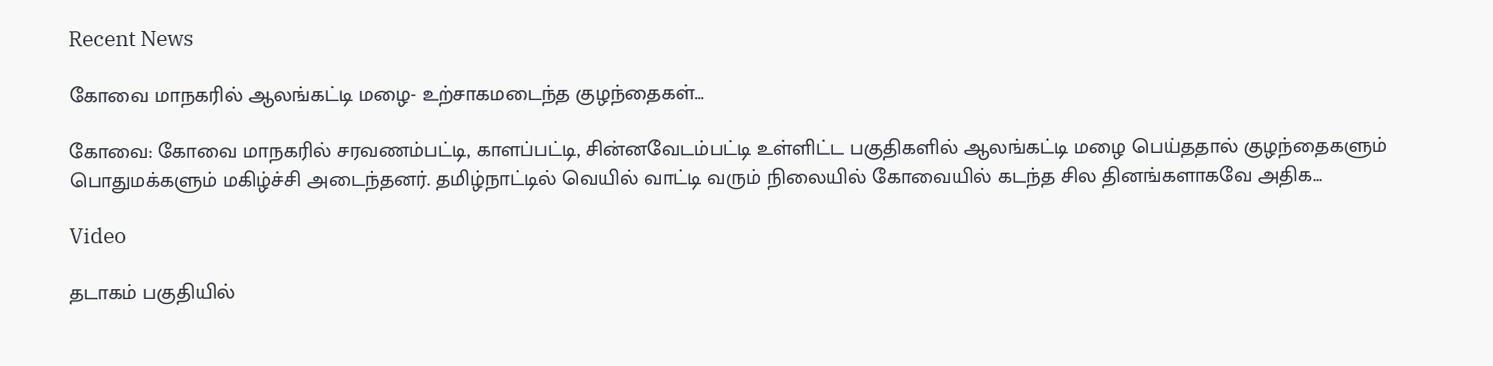Recent News

கோவை மாநகரில் ஆலங்கட்டி மழை- உற்சாகமடைந்த குழந்தைகள்…

கோவை: கோவை மாநகரில் சரவணம்பட்டி, காளப்பட்டி, சின்னவேடம்பட்டி உள்ளிட்ட பகுதிகளில் ஆலங்கட்டி மழை பெய்ததால் குழந்தைகளும் பொதுமக்களும் மகிழ்ச்சி அடைந்தனர். தமிழ்நாட்டில் வெயில் வாட்டி வரும் நிலையில் கோவையில் கடந்த சில தினங்களாகவே அதிக...

Video

தடாகம் பகுதியில்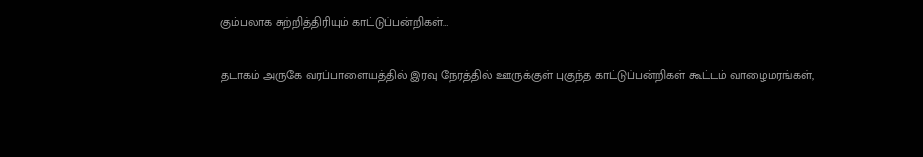கும்பலாக சுற்றித்திரியும் காட்டுப்பன்றிகள்…

தடாகம் அருகே வரப்பாளையத்தில் இரவு நேரத்தில் ஊருக்குள் புகுந்த காட்டுப்பன்றிகள் கூட்டம் வாழைமரங்கள்,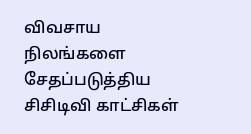விவசாய நிலங்களை சேதப்படுத்திய சிசிடிவி காட்சிகள்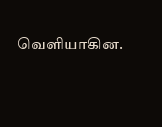வெளியாகின.